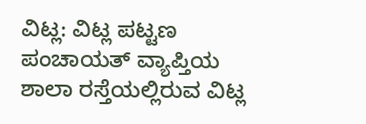ವಿಟ್ಲ: ವಿಟ್ಲ ಪಟ್ಟಣ ಪಂಚಾಯತ್ ವ್ಯಾಪ್ತಿಯ ಶಾಲಾ ರಸ್ತೆಯಲ್ಲಿರುವ ವಿಟ್ಲ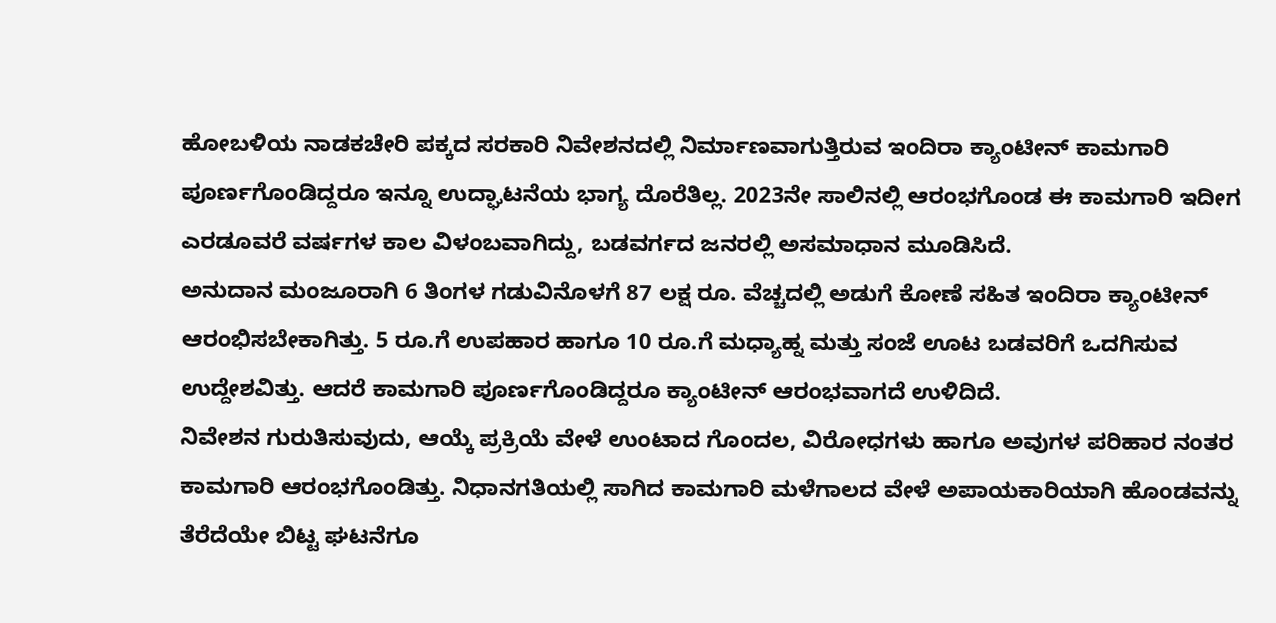ಹೋಬಳಿಯ ನಾಡಕಚೇರಿ ಪಕ್ಕದ ಸರಕಾರಿ ನಿವೇಶನದಲ್ಲಿ ನಿರ್ಮಾಣವಾಗುತ್ತಿರುವ ಇಂದಿರಾ ಕ್ಯಾಂಟೀನ್ ಕಾಮಗಾರಿ ಪೂರ್ಣಗೊಂಡಿದ್ದರೂ ಇನ್ನೂ ಉದ್ಘಾಟನೆಯ ಭಾಗ್ಯ ದೊರೆತಿಲ್ಲ. 2023ನೇ ಸಾಲಿನಲ್ಲಿ ಆರಂಭಗೊಂಡ ಈ ಕಾಮಗಾರಿ ಇದೀಗ ಎರಡೂವರೆ ವರ್ಷಗಳ ಕಾಲ ವಿಳಂಬವಾಗಿದ್ದು, ಬಡವರ್ಗದ ಜನರಲ್ಲಿ ಅಸಮಾಧಾನ ಮೂಡಿಸಿದೆ.
ಅನುದಾನ ಮಂಜೂರಾಗಿ 6 ತಿಂಗಳ ಗಡುವಿನೊಳಗೆ 87 ಲಕ್ಷ ರೂ. ವೆಚ್ಚದಲ್ಲಿ ಅಡುಗೆ ಕೋಣೆ ಸಹಿತ ಇಂದಿರಾ ಕ್ಯಾಂಟೀನ್ ಆರಂಭಿಸಬೇಕಾಗಿತ್ತು. 5 ರೂ.ಗೆ ಉಪಹಾರ ಹಾಗೂ 10 ರೂ.ಗೆ ಮಧ್ಯಾಹ್ನ ಮತ್ತು ಸಂಜೆ ಊಟ ಬಡವರಿಗೆ ಒದಗಿಸುವ ಉದ್ದೇಶವಿತ್ತು. ಆದರೆ ಕಾಮಗಾರಿ ಪೂರ್ಣಗೊಂಡಿದ್ದರೂ ಕ್ಯಾಂಟೀನ್ ಆರಂಭವಾಗದೆ ಉಳಿದಿದೆ.
ನಿವೇಶನ ಗುರುತಿಸುವುದು, ಆಯ್ಕೆ ಪ್ರಕ್ರಿಯೆ ವೇಳೆ ಉಂಟಾದ ಗೊಂದಲ, ವಿರೋಧಗಳು ಹಾಗೂ ಅವುಗಳ ಪರಿಹಾರ ನಂತರ ಕಾಮಗಾರಿ ಆರಂಭಗೊಂಡಿತ್ತು. ನಿಧಾನಗತಿಯಲ್ಲಿ ಸಾಗಿದ ಕಾಮಗಾರಿ ಮಳೆಗಾಲದ ವೇಳೆ ಅಪಾಯಕಾರಿಯಾಗಿ ಹೊಂಡವನ್ನು ತೆರೆದೆಯೇ ಬಿಟ್ಟ ಘಟನೆಗೂ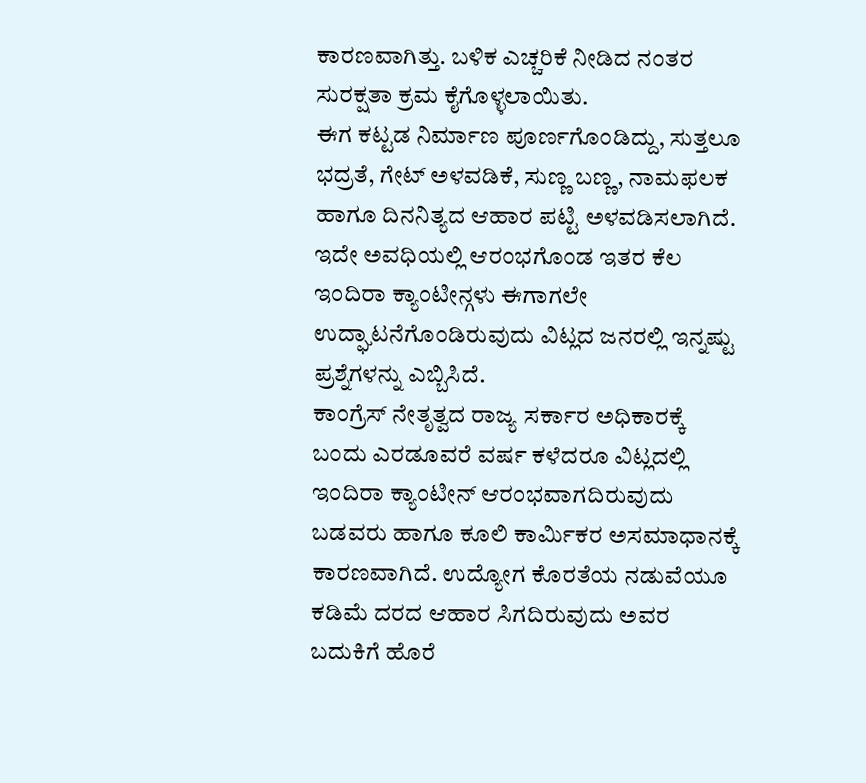ಕಾರಣವಾಗಿತ್ತು. ಬಳಿಕ ಎಚ್ಚರಿಕೆ ನೀಡಿದ ನಂತರ ಸುರಕ್ಷತಾ ಕ್ರಮ ಕೈಗೊಳ್ಳಲಾಯಿತು.
ಈಗ ಕಟ್ಟಡ ನಿರ್ಮಾಣ ಪೂರ್ಣಗೊಂಡಿದ್ದು, ಸುತ್ತಲೂ ಭದ್ರತೆ, ಗೇಟ್ ಅಳವಡಿಕೆ, ಸುಣ್ಣ ಬಣ್ಣ, ನಾಮಫಲಕ ಹಾಗೂ ದಿನನಿತ್ಯದ ಆಹಾರ ಪಟ್ಟಿ ಅಳವಡಿಸಲಾಗಿದೆ. ಇದೇ ಅವಧಿಯಲ್ಲಿ ಆರಂಭಗೊಂಡ ಇತರ ಕೆಲ ಇಂದಿರಾ ಕ್ಯಾಂಟೀನ್ಗಳು ಈಗಾಗಲೇ ಉದ್ಘಾಟನೆಗೊಂಡಿರುವುದು ವಿಟ್ಲದ ಜನರಲ್ಲಿ ಇನ್ನಷ್ಟು ಪ್ರಶ್ನೆಗಳನ್ನು ಎಬ್ಬಿಸಿದೆ.
ಕಾಂಗ್ರೆಸ್ ನೇತೃತ್ವದ ರಾಜ್ಯ ಸರ್ಕಾರ ಅಧಿಕಾರಕ್ಕೆ ಬಂದು ಎರಡೂವರೆ ವರ್ಷ ಕಳೆದರೂ ವಿಟ್ಲದಲ್ಲಿ ಇಂದಿರಾ ಕ್ಯಾಂಟೀನ್ ಆರಂಭವಾಗದಿರುವುದು ಬಡವರು ಹಾಗೂ ಕೂಲಿ ಕಾರ್ಮಿಕರ ಅಸಮಾಧಾನಕ್ಕೆ ಕಾರಣವಾಗಿದೆ. ಉದ್ಯೋಗ ಕೊರತೆಯ ನಡುವೆಯೂ ಕಡಿಮೆ ದರದ ಆಹಾರ ಸಿಗದಿರುವುದು ಅವರ ಬದುಕಿಗೆ ಹೊರೆ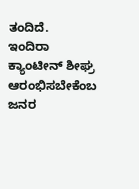ತಂದಿದೆ.
ಇಂದಿರಾ ಕ್ಯಾಂಟೀನ್ ಶೀಘ್ರ ಆರಂಭಿಸಬೇಕೆಂಬ ಜನರ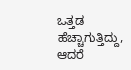ಒತ್ತಡ ಹೆಚ್ಚಾಗುತ್ತಿದ್ದು, ಆದರೆ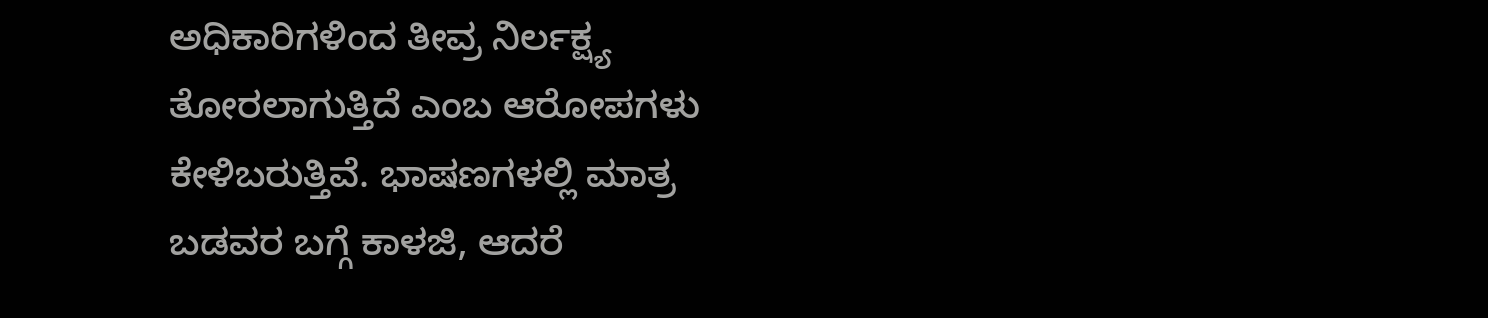ಅಧಿಕಾರಿಗಳಿಂದ ತೀವ್ರ ನಿರ್ಲಕ್ಷ್ಯ ತೋರಲಾಗುತ್ತಿದೆ ಎಂಬ ಆರೋಪಗಳು ಕೇಳಿಬರುತ್ತಿವೆ. ಭಾಷಣಗಳಲ್ಲಿ ಮಾತ್ರ ಬಡವರ ಬಗ್ಗೆ ಕಾಳಜಿ, ಆದರೆ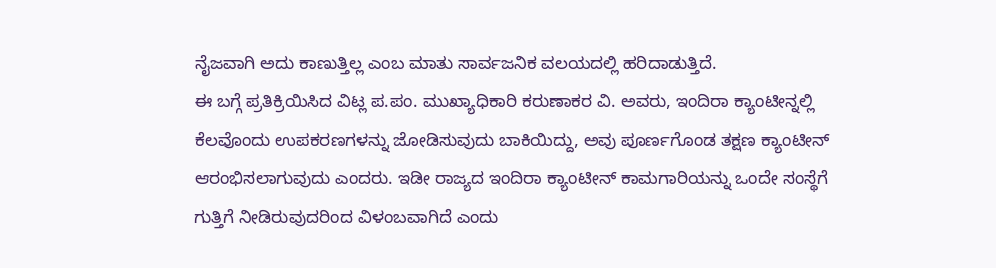ನೈಜವಾಗಿ ಅದು ಕಾಣುತ್ತಿಲ್ಲ ಎಂಬ ಮಾತು ಸಾರ್ವಜನಿಕ ವಲಯದಲ್ಲಿ ಹರಿದಾಡುತ್ತಿದೆ.
ಈ ಬಗ್ಗೆ ಪ್ರತಿಕ್ರಿಯಿಸಿದ ವಿಟ್ಲ ಪ.ಪಂ. ಮುಖ್ಯಾಧಿಕಾರಿ ಕರುಣಾಕರ ವಿ. ಅವರು, ಇಂದಿರಾ ಕ್ಯಾಂಟೀನ್ನಲ್ಲಿ ಕೆಲವೊಂದು ಉಪಕರಣಗಳನ್ನು ಜೋಡಿಸುವುದು ಬಾಕಿಯಿದ್ದು, ಅವು ಪೂರ್ಣಗೊಂಡ ತಕ್ಷಣ ಕ್ಯಾಂಟೀನ್ ಆರಂಭಿಸಲಾಗುವುದು ಎಂದರು. ಇಡೀ ರಾಜ್ಯದ ಇಂದಿರಾ ಕ್ಯಾಂಟೀನ್ ಕಾಮಗಾರಿಯನ್ನು ಒಂದೇ ಸಂಸ್ಥೆಗೆ ಗುತ್ತಿಗೆ ನೀಡಿರುವುದರಿಂದ ವಿಳಂಬವಾಗಿದೆ ಎಂದು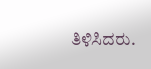ತಿಳಿಸಿದರು.